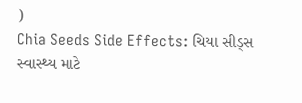)
Chia Seeds Side Effects: ચિયા સીડ્સ સ્વાસ્થ્ય માટે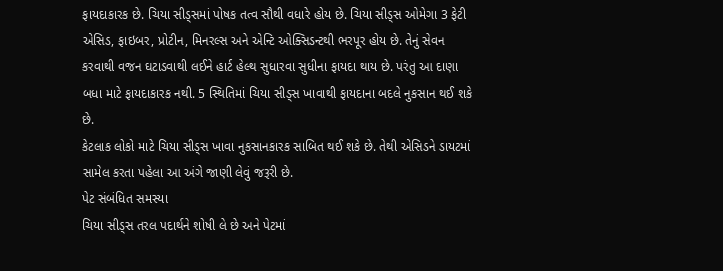ફાયદાકારક છે. ચિયા સીડ્સમાં પોષક તત્વ સૌથી વધારે હોય છે. ચિયા સીડ્સ ઓમેગા 3 ફેટી એસિડ, ફાઇબર, પ્રોટીન, મિનરલ્સ અને એન્ટિ ઓક્સિડન્ટથી ભરપૂર હોય છે. તેનું સેવન કરવાથી વજન ઘટાડવાથી લઈને હાર્ટ હેલ્થ સુધારવા સુધીના ફાયદા થાય છે. પરંતુ આ દાણા બધા માટે ફાયદાકારક નથી. 5 સ્થિતિમાં ચિયા સીડ્સ ખાવાથી ફાયદાના બદલે નુકસાન થઈ શકે છે.
કેટલાક લોકો માટે ચિયા સીડ્સ ખાવા નુકસાનકારક સાબિત થઈ શકે છે. તેથી એસિડને ડાયટમાં સામેલ કરતા પહેલા આ અંગે જાણી લેવું જરૂરી છે.
પેટ સંબંધિત સમસ્યા
ચિયા સીડ્સ તરલ પદાર્થને શોષી લે છે અને પેટમાં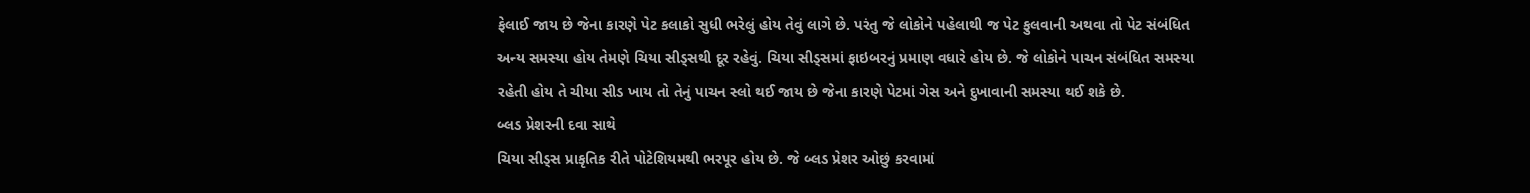ફેલાઈ જાય છે જેના કારણે પેટ કલાકો સુધી ભરેલું હોય તેવું લાગે છે. પરંતુ જે લોકોને પહેલાથી જ પેટ ફુલવાની અથવા તો પેટ સંબંધિત અન્ય સમસ્યા હોય તેમણે ચિયા સીડ્સથી દૂર રહેવું. ચિયા સીડ્સમાં ફાઇબરનું પ્રમાણ વધારે હોય છે. જે લોકોને પાચન સંબંધિત સમસ્યા રહેતી હોય તે ચીયા સીડ ખાય તો તેનું પાચન સ્લો થઈ જાય છે જેના કારણે પેટમાં ગેસ અને દુખાવાની સમસ્યા થઈ શકે છે.
બ્લડ પ્રેશરની દવા સાથે
ચિયા સીડ્સ પ્રાકૃતિક રીતે પોટેશિયમથી ભરપૂર હોય છે. જે બ્લડ પ્રેશર ઓછું કરવામાં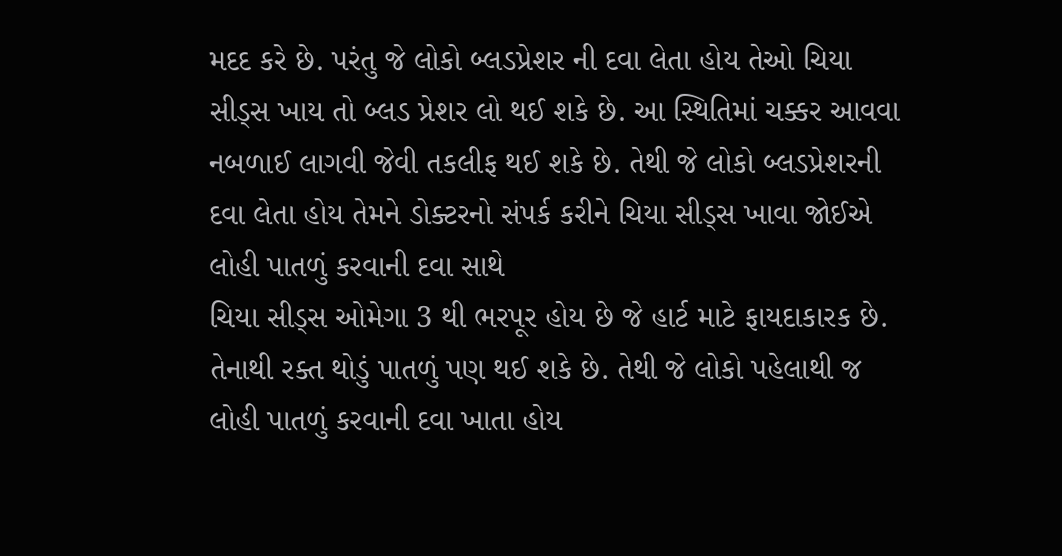મદદ કરે છે. પરંતુ જે લોકો બ્લડપ્રેશર ની દવા લેતા હોય તેઓ ચિયા સીડ્સ ખાય તો બ્લડ પ્રેશર લો થઈ શકે છે. આ સ્થિતિમાં ચક્કર આવવા નબળાઈ લાગવી જેવી તકલીફ થઈ શકે છે. તેથી જે લોકો બ્લડપ્રેશરની દવા લેતા હોય તેમને ડોક્ટરનો સંપર્ક કરીને ચિયા સીડ્સ ખાવા જોઈએ
લોહી પાતળું કરવાની દવા સાથે
ચિયા સીડ્સ ઓમેગા 3 થી ભરપૂર હોય છે જે હાર્ટ માટે ફાયદાકારક છે. તેનાથી રક્ત થોડું પાતળું પણ થઈ શકે છે. તેથી જે લોકો પહેલાથી જ લોહી પાતળું કરવાની દવા ખાતા હોય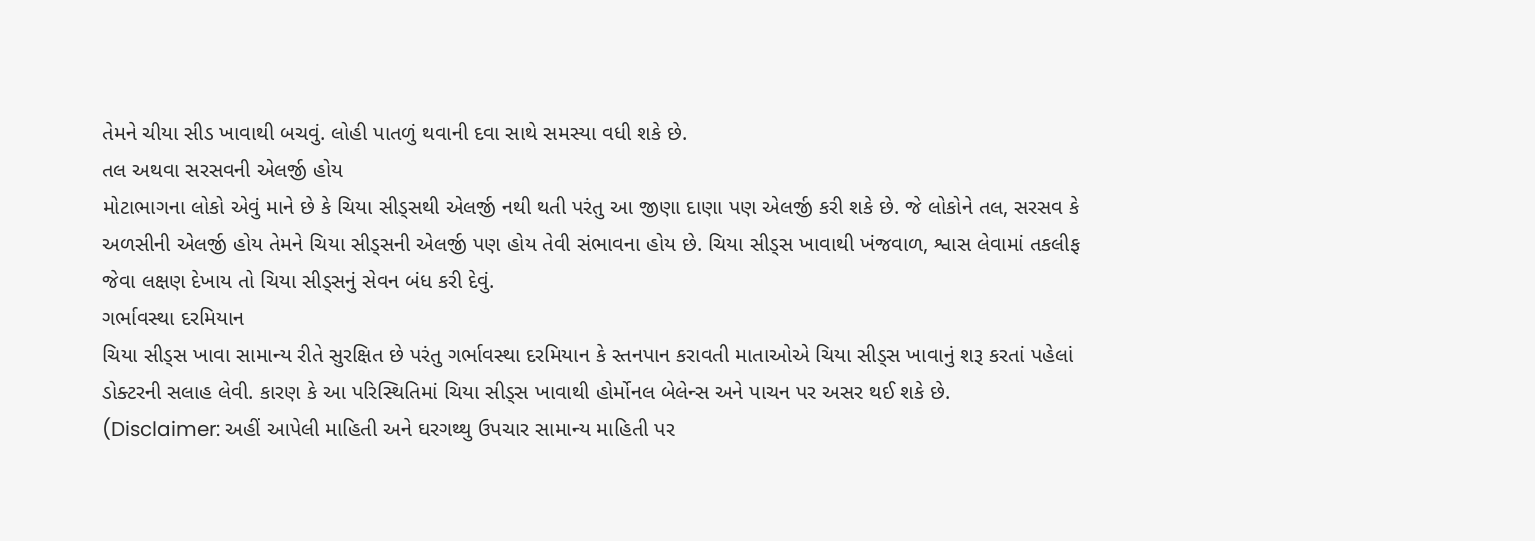તેમને ચીયા સીડ ખાવાથી બચવું. લોહી પાતળું થવાની દવા સાથે સમસ્યા વધી શકે છે.
તલ અથવા સરસવની એલર્જી હોય
મોટાભાગના લોકો એવું માને છે કે ચિયા સીડ્સથી એલર્જી નથી થતી પરંતુ આ જીણા દાણા પણ એલર્જી કરી શકે છે. જે લોકોને તલ, સરસવ કે અળસીની એલર્જી હોય તેમને ચિયા સીડ્સની એલર્જી પણ હોય તેવી સંભાવના હોય છે. ચિયા સીડ્સ ખાવાથી ખંજવાળ, શ્વાસ લેવામાં તકલીફ જેવા લક્ષણ દેખાય તો ચિયા સીડ્સનું સેવન બંધ કરી દેવું.
ગર્ભાવસ્થા દરમિયાન
ચિયા સીડ્સ ખાવા સામાન્ય રીતે સુરક્ષિત છે પરંતુ ગર્ભાવસ્થા દરમિયાન કે સ્તનપાન કરાવતી માતાઓએ ચિયા સીડ્સ ખાવાનું શરૂ કરતાં પહેલાં ડોક્ટરની સલાહ લેવી. કારણ કે આ પરિસ્થિતિમાં ચિયા સીડ્સ ખાવાથી હોર્મોનલ બેલેન્સ અને પાચન પર અસર થઈ શકે છે.
(Disclaimer: અહીં આપેલી માહિતી અને ઘરગથ્થુ ઉપચાર સામાન્ય માહિતી પર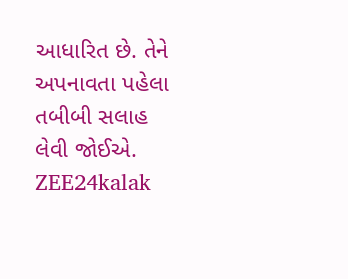આધારિત છે. તેને અપનાવતા પહેલા તબીબી સલાહ લેવી જોઈએ. ZEE24kalak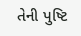તેની પુષ્ટિ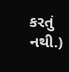કરતું નથી.)